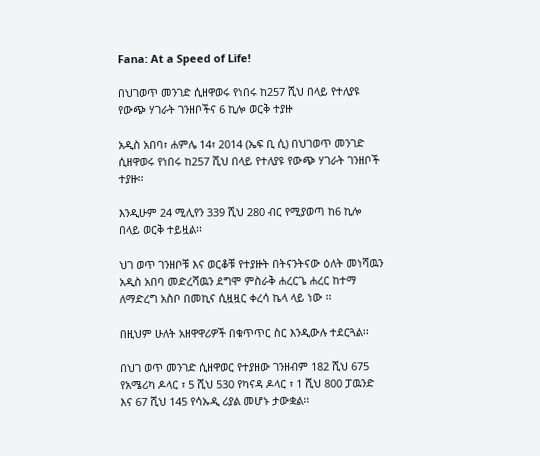Fana: At a Speed of Life!

በህገወጥ መንገድ ሲዘዋወሩ የነበሩ ከ257 ሺህ በላይ የተለያዩ የውጭ ሃገራት ገንዘቦችና 6 ኪሎ ወርቅ ተያዙ

አዲስ አበባ፣ ሐምሌ 14፣ 2014 (ኤፍ ቢ ሲ) በህገወጥ መንገድ ሲዘዋወሩ የነበሩ ከ257 ሺህ በላይ የተለያዩ የውጭ ሃገራት ገንዘቦች ተያዙ፡፡

እንዲሁም 24 ሚሊየን 339 ሺህ 280 ብር የሚያወጣ ከ6 ኪሎ በላይ ወርቅ ተይዟል፡፡

ህገ ወጥ ገንዘቦቹ እና ወርቆቹ የተያዙት በትናንትናው ዕለት መነሻዉን አዲስ አበባ መድረሻዉን ደግሞ ምስራቅ ሐረርጌ ሐረር ከተማ ለማድረግ አስቦ በመኪና ሲዟዟር ቀረሳ ኬላ ላይ ነው ፡፡

በዚህም ሁለት አዘዋዋሪዎች በቁጥጥር ስር እንዲውሉ ተደርጓል፡፡

በህገ ወጥ መንገድ ሲዘዋወር የተያዘው ገንዘብም 182 ሺህ 675 የአሜሪካ ዶላር ፣ 5 ሺህ 530 የካናዳ ዶላር ፣ 1 ሺህ 800 ፓዉንድ እና 67 ሺህ 145 የሳኡዲ ሪያል መሆኑ ታውቋል፡፡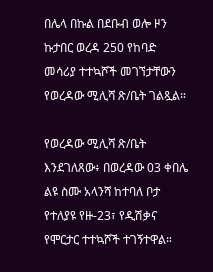በሌላ በኩል በደቡብ ወሎ ዞን ኩታበር ወረዳ 250 የከባድ መሳሪያ ተተኳሾች መገኘታቸውን የወረዳው ሚሊሻ ጽ/ቤት ገልጿል።

የወረዳው ሚሊሻ ጽ/ቤት እንደገለጸው፥ በወረዳው 03 ቀበሌ ልዩ ስሙ አላንሻ ከተባለ ቦታ የተለያዩ የዙ-23፣ የዲሽቃና የሞርታር ተተኳሾች ተገኝተዋል።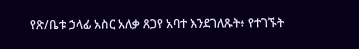የጽ/ቤቱ ኃላፊ አስር አለቃ ጸጋየ አባተ እንደገለጹት፥ የተገኙት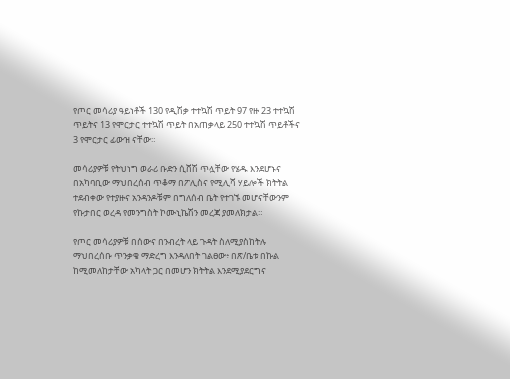የጦር መሳሪያ ዓይነቶች 130 የዲሽቃ ተተኳሽ ጥይት 97 የዙ 23 ተተኳሽ ጥይትና 13 የሞርታር ተተኳሽ ጥይት በአጠቃላይ 250 ተተኳሽ ጥይቶችና 3 የሞርታር ፊውዝ ናቸው።

መሳሪያዎቹ የትህነግ ወራሪ ቡድን ሲሸሽ ጥሏቸው የሄዱ እንደሆኑና በአካባቢው ማህበረሰብ ጥቆማ በፖሊስና የሚሊሻ ሃይሎች ክትትል ተደብቀው የተያዙና አንዳንዶቹም በግለሰብ ቤት የተገኙ መሆናቸውንም የኩታበር ወረዳ የመንግስት ኮሙኒኬሽን መረጃ ያመለክታል።

የጦር መሳሪያዎቹ በሰውና በንብረት ላይ ጉዳት ስለሚያስከትሉ ማህበረሰቡ ጥንቃቄ ማድረግ እንዳለበት ገልፀው፥ በጽ/ቤቱ በኩል ከሚመለከታቸው አካላት ጋር በመሆን ክትትል እንደሚያደርግና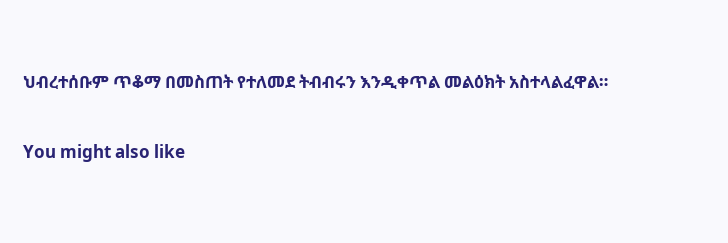ህብረተሰቡም ጥቆማ በመስጠት የተለመደ ትብብሩን እንዲቀጥል መልዕክት አስተላልፈዋል።

You might also like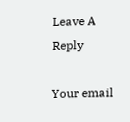Leave A Reply

Your email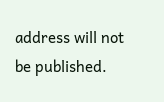address will not be published.